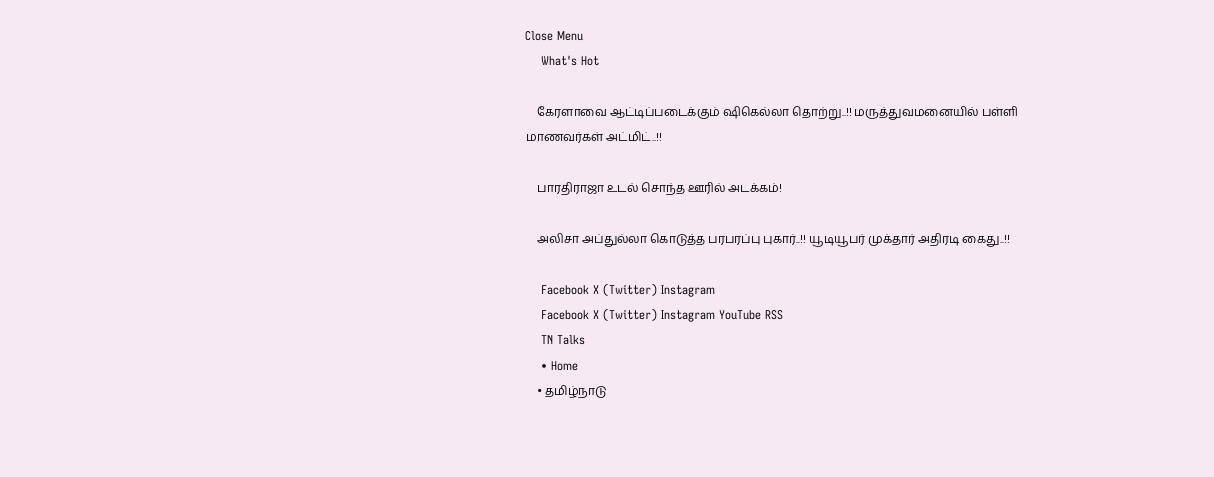Close Menu
    What's Hot

    கேரளாவை ஆட்டிப்படைக்கும் ஷிகெல்லா தொற்று..!! மருத்துவமனையில் பள்ளி மாணவர்கள் அட்மிட்..!!

    பாரதிராஜா உடல் சொந்த ஊரில் அடக்கம்!

    அலிசா அப்துல்லா கொடுத்த பரபரப்பு புகார்..!! யூடியூபர் முக்தார் அதிரடி கைது..!!

    Facebook X (Twitter) Instagram
    Facebook X (Twitter) Instagram YouTube RSS
    TN Talks
    • Home
    • தமிழ்நாடு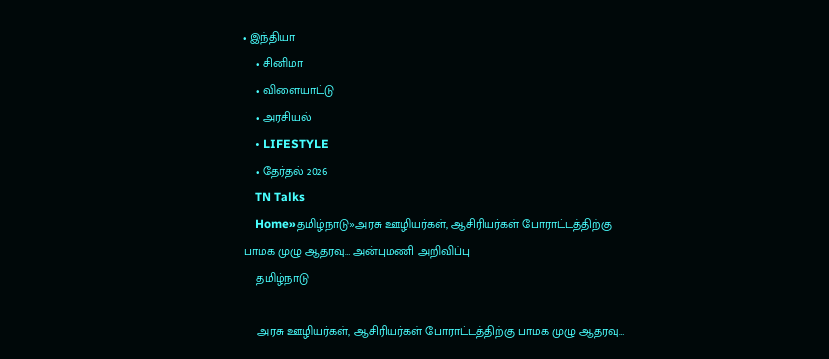• இந்தியா
    • சினிமா
    • விளையாட்டு
    • அரசியல்
    • LIFESTYLE
    • தேர்தல் 2026
    TN Talks
    Home»தமிழ்நாடு»அரசு ஊழியர்கள், ஆசிரியர்கள் போராட்டத்திற்கு பாமக முழு ஆதரவு… அன்புமணி அறிவிப்பு
    தமிழ்நாடு

    அரசு ஊழியர்கள், ஆசிரியர்கள் போராட்டத்திற்கு பாமக முழு ஆதரவு…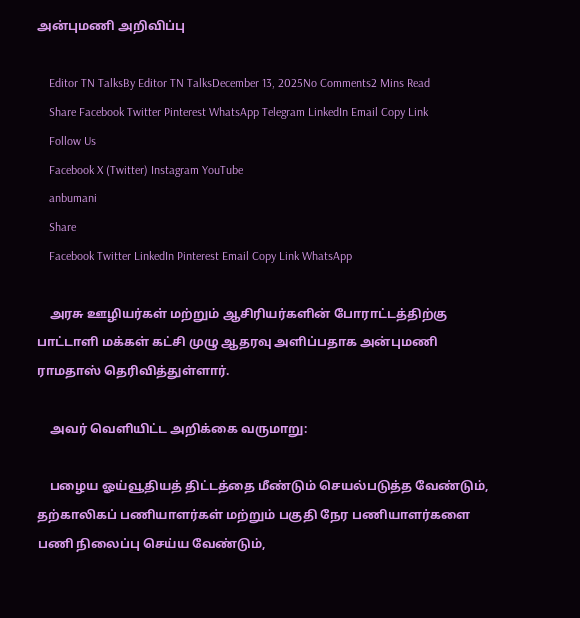அன்புமணி அறிவிப்பு

    Editor TN TalksBy Editor TN TalksDecember 13, 2025No Comments2 Mins Read
    Share Facebook Twitter Pinterest WhatsApp Telegram LinkedIn Email Copy Link
    Follow Us
    Facebook X (Twitter) Instagram YouTube
    anbumani
    Share
    Facebook Twitter LinkedIn Pinterest Email Copy Link WhatsApp

    அரசு ஊழியர்கள் மற்றும் ஆசிரியர்களின் போராட்டத்திற்கு பாட்டாளி மக்கள் கட்சி முழு ஆதரவு அளிப்பதாக அன்புமணி ராமதாஸ் தெரிவித்துள்ளார்.

    அவர் வெளியிட்ட அறிக்கை வருமாறு:

    பழைய ஓய்வூதியத் திட்டத்தை மீண்டும் செயல்படுத்த வேண்டும்,  தற்காலிகப் பணியாளர்கள் மற்றும் பகுதி நேர பணியாளர்களை பணி நிலைப்பு செய்ய வேண்டும்,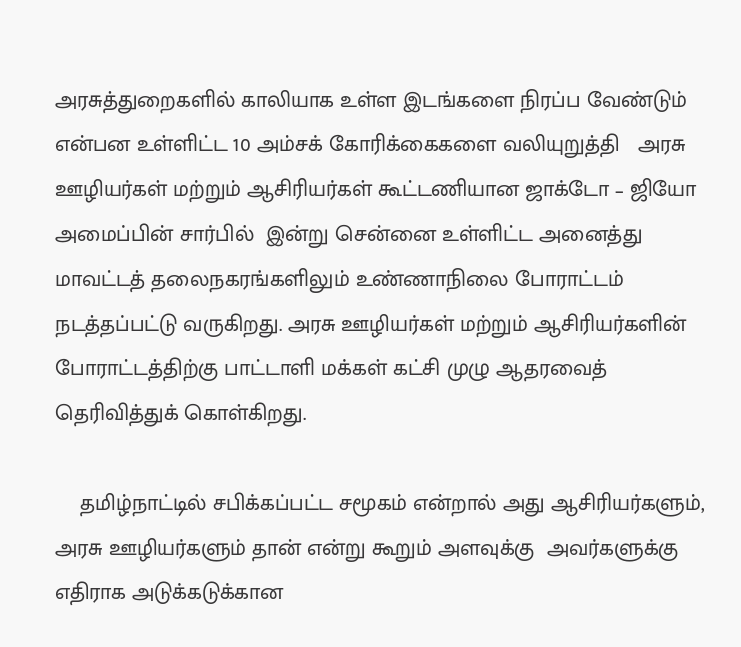அரசுத்துறைகளில் காலியாக உள்ள இடங்களை நிரப்ப வேண்டும் என்பன உள்ளிட்ட 10 அம்சக் கோரிக்கைகளை வலியுறுத்தி   அரசு ஊழியர்கள் மற்றும் ஆசிரியர்கள் கூட்டணியான ஜாக்டோ – ஜியோ அமைப்பின் சார்பில்  இன்று சென்னை உள்ளிட்ட அனைத்து மாவட்டத் தலைநகரங்களிலும் உண்ணாநிலை போராட்டம் நடத்தப்பட்டு வருகிறது. அரசு ஊழியர்கள் மற்றும் ஆசிரியர்களின் போராட்டத்திற்கு பாட்டாளி மக்கள் கட்சி முழு ஆதரவைத் தெரிவித்துக் கொள்கிறது.

    தமிழ்நாட்டில் சபிக்கப்பட்ட சமூகம் என்றால் அது ஆசிரியர்களும், அரசு ஊழியர்களும் தான் என்று கூறும் அளவுக்கு  அவர்களுக்கு எதிராக அடுக்கடுக்கான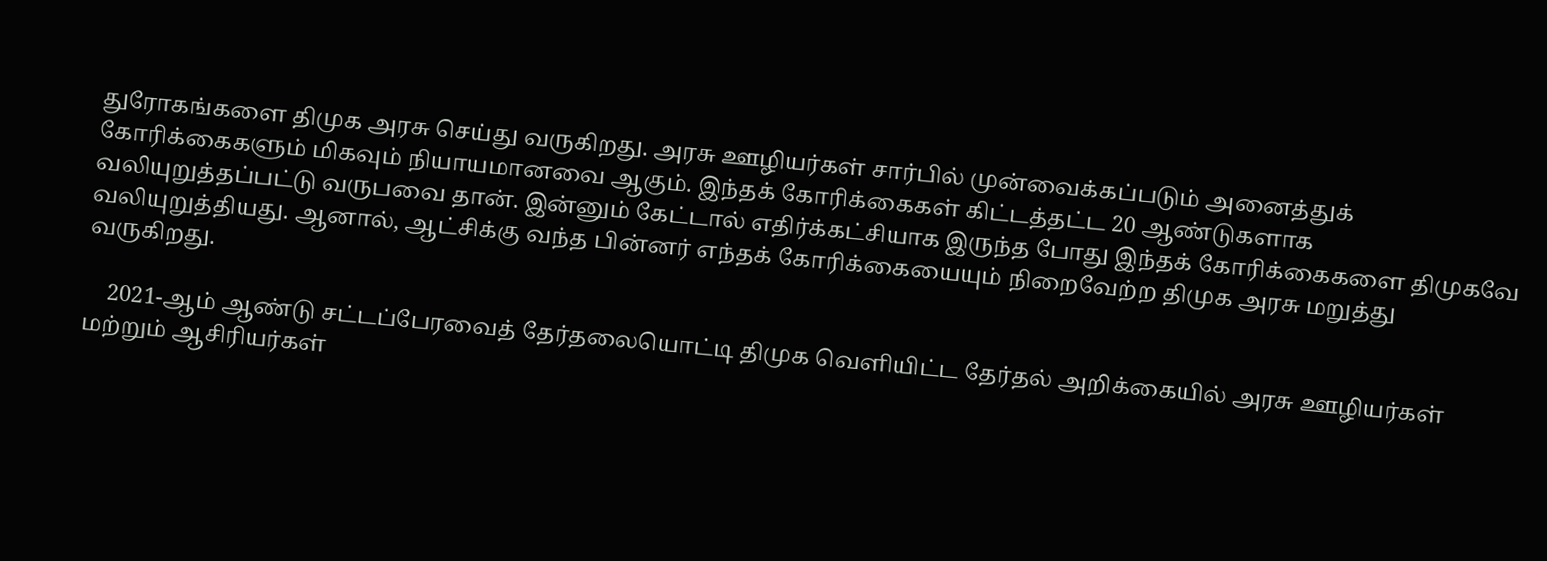துரோகங்களை திமுக அரசு செய்து வருகிறது. அரசு ஊழியர்கள் சார்பில் முன்வைக்கப்படும் அனைத்துக் கோரிக்கைகளும் மிகவும் நியாயமானவை ஆகும். இந்தக் கோரிக்கைகள் கிட்டத்தட்ட 20 ஆண்டுகளாக வலியுறுத்தப்பட்டு வருபவை தான். இன்னும் கேட்டால் எதிர்க்கட்சியாக இருந்த போது இந்தக் கோரிக்கைகளை திமுகவே வலியுறுத்தியது. ஆனால், ஆட்சிக்கு வந்த பின்னர் எந்தக் கோரிக்கையையும் நிறைவேற்ற திமுக அரசு மறுத்து வருகிறது.

    2021-ஆம் ஆண்டு சட்டப்பேரவைத் தேர்தலையொட்டி திமுக வெளியிட்ட தேர்தல் அறிக்கையில் அரசு ஊழியர்கள் மற்றும் ஆசிரியர்கள்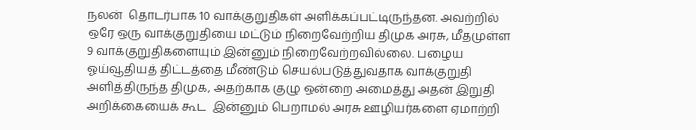நலன்  தொடர்பாக 10 வாக்குறுதிகள் அளிக்கப்பட்டிருந்தன. அவற்றில் ஒரே ஒரு வாக்குறுதியை மட்டும் நிறைவேற்றிய திமுக அரசு, மீதமுள்ள 9 வாக்குறுதிகளையும் இன்னும் நிறைவேற்றவில்லை. பழைய ஓய்வூதியத் திட்டத்தை மீண்டும் செயல்படுத்துவதாக வாக்குறுதி அளித்திருந்த திமுக, அதற்காக குழு ஒன்றை அமைத்து அதன் இறுதி அறிக்கையைக் கூட  இன்னும் பெறாமல் அரசு ஊழியர்களை ஏமாற்றி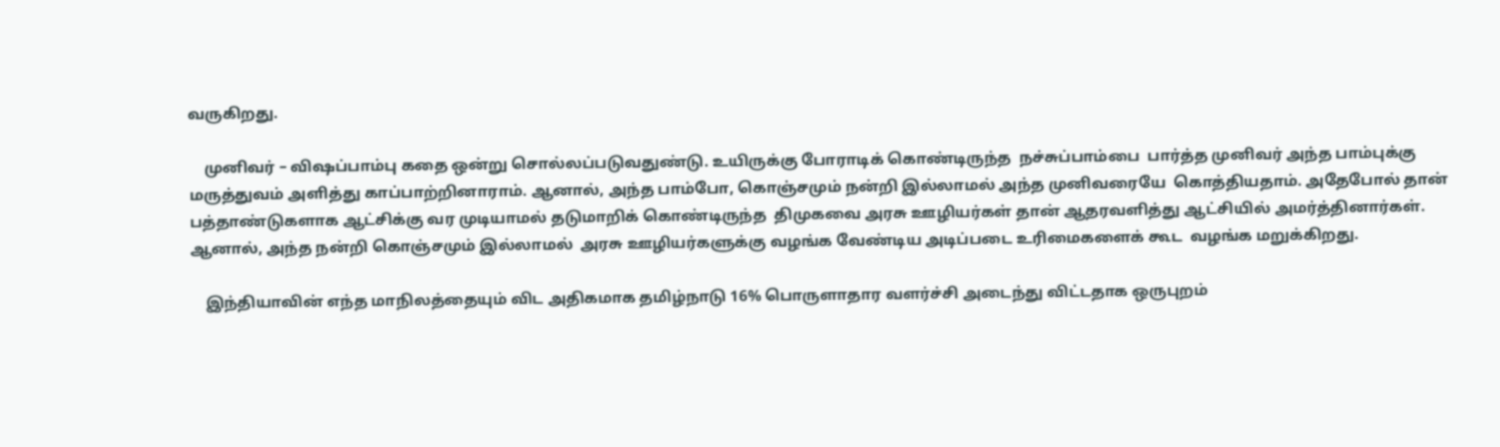வருகிறது.

    முனிவர் – விஷப்பாம்பு கதை ஒன்று சொல்லப்படுவதுண்டு. உயிருக்கு போராடிக் கொண்டிருந்த  நச்சுப்பாம்பை  பார்த்த முனிவர் அந்த பாம்புக்கு மருத்துவம் அளித்து காப்பாற்றினாராம். ஆனால், அந்த பாம்போ, கொஞ்சமும் நன்றி இல்லாமல் அந்த முனிவரையே  கொத்தியதாம். அதேபோல் தான் பத்தாண்டுகளாக ஆட்சிக்கு வர முடியாமல் தடுமாறிக் கொண்டிருந்த  திமுகவை அரசு ஊழியர்கள் தான் ஆதரவளித்து ஆட்சியில் அமர்த்தினார்கள்.  ஆனால், அந்த நன்றி கொஞ்சமும் இல்லாமல்  அரசு ஊழியர்களுக்கு வழங்க வேண்டிய அடிப்படை உரிமைகளைக் கூட  வழங்க மறுக்கிறது.

    இந்தியாவின் எந்த மாநிலத்தையும் விட அதிகமாக தமிழ்நாடு 16% பொருளாதார வளர்ச்சி அடைந்து விட்டதாக ஒருபுறம்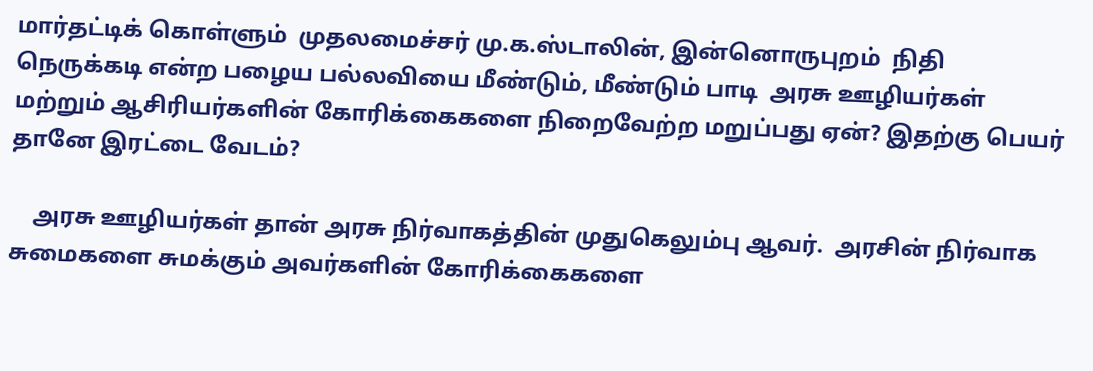மார்தட்டிக் கொள்ளும்  முதலமைச்சர் மு.க.ஸ்டாலின், இன்னொருபுறம்  நிதி நெருக்கடி என்ற பழைய பல்லவியை மீண்டும், மீண்டும் பாடி  அரசு ஊழியர்கள் மற்றும் ஆசிரியர்களின் கோரிக்கைகளை நிறைவேற்ற மறுப்பது ஏன்? இதற்கு பெயர் தானே இரட்டை வேடம்?

    அரசு ஊழியர்கள் தான் அரசு நிர்வாகத்தின் முதுகெலும்பு ஆவர்.  அரசின் நிர்வாக சுமைகளை சுமக்கும் அவர்களின் கோரிக்கைகளை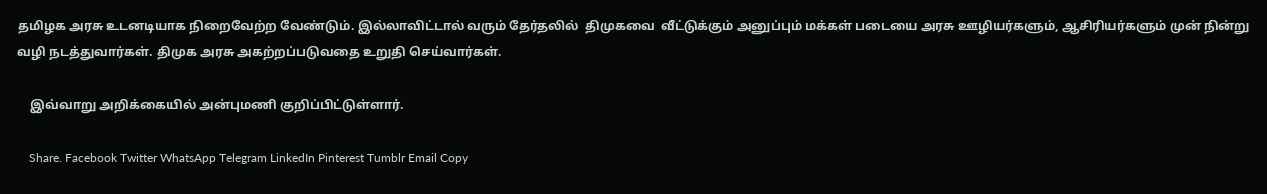தமிழக அரசு உடனடியாக நிறைவேற்ற வேண்டும். இல்லாவிட்டால் வரும் தேர்தலில்  திமுகவை  வீட்டுக்கும் அனுப்பும் மக்கள் படையை அரசு ஊழியர்களும், ஆசிரியர்களும் முன் நின்று வழி நடத்துவார்கள். திமுக அரசு அகற்றப்படுவதை உறுதி செய்வார்கள்.

    இவ்வாறு அறிக்கையில் அன்புமணி குறிப்பிட்டுள்ளார்.

    Share. Facebook Twitter WhatsApp Telegram LinkedIn Pinterest Tumblr Email Copy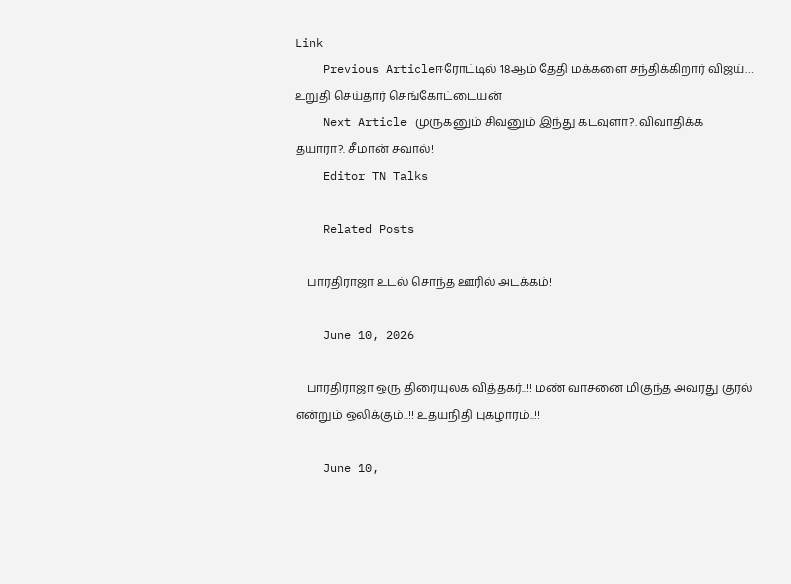Link
    Previous Articleஈரோட்டில் 18ஆம் தேதி மக்களை சந்திக்கிறார் விஜய்… உறுதி செய்தார் செங்கோட்டையன்
    Next Article முருகனும் சிவனும் இந்து கடவுளா?. விவாதிக்க தயாரா?. சீமான் சவால்!
    Editor TN Talks

    Related Posts

    பாரதிராஜா உடல் சொந்த ஊரில் அடக்கம்!

    June 10, 2026

    பாரதிராஜா ஒரு திரையுலக வித்தகர்..!! மண் வாசனை மிகுந்த அவரது குரல் என்றும் ஒலிக்கும்..!! உதயநிதி புகழாரம்..!!

    June 10,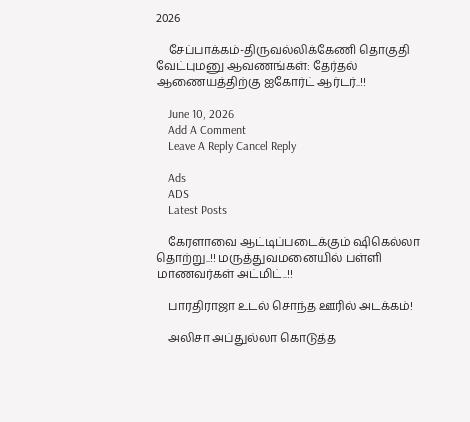2026

    சேப்பாக்கம்-திருவல்லிக்கேணி தொகுதி வேட்புமனு ஆவணங்கள்: தேர்தல் ஆணையத்திற்கு ஐகோர்ட் ஆர்டர்..!!

    June 10, 2026
    Add A Comment
    Leave A Reply Cancel Reply

    Ads
    ADS
    Latest Posts

    கேரளாவை ஆட்டிப்படைக்கும் ஷிகெல்லா தொற்று..!! மருத்துவமனையில் பள்ளி மாணவர்கள் அட்மிட்..!!

    பாரதிராஜா உடல் சொந்த ஊரில் அடக்கம்!

    அலிசா அப்துல்லா கொடுத்த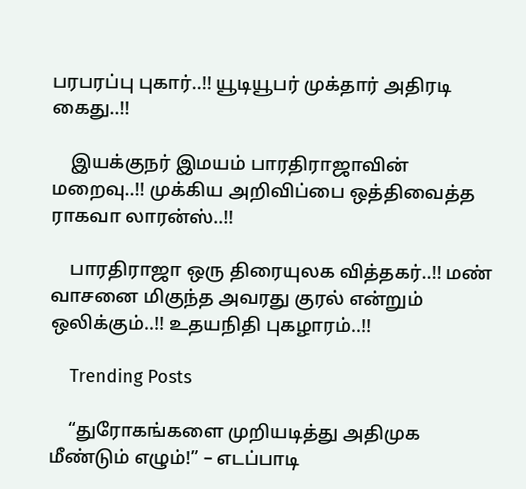பரபரப்பு புகார்..!! யூடியூபர் முக்தார் அதிரடி கைது..!!

    இயக்குநர் இமயம் பாரதிராஜாவின் மறைவு..!! முக்கிய அறிவிப்பை ஒத்திவைத்த ராகவா லாரன்ஸ்..!!

    பாரதிராஜா ஒரு திரையுலக வித்தகர்..!! மண் வாசனை மிகுந்த அவரது குரல் என்றும் ஒலிக்கும்..!! உதயநிதி புகழாரம்..!!

    Trending Posts

    “துரோகங்களை முறியடித்து அதிமுக மீண்டும் எழும்!” – எடப்பாடி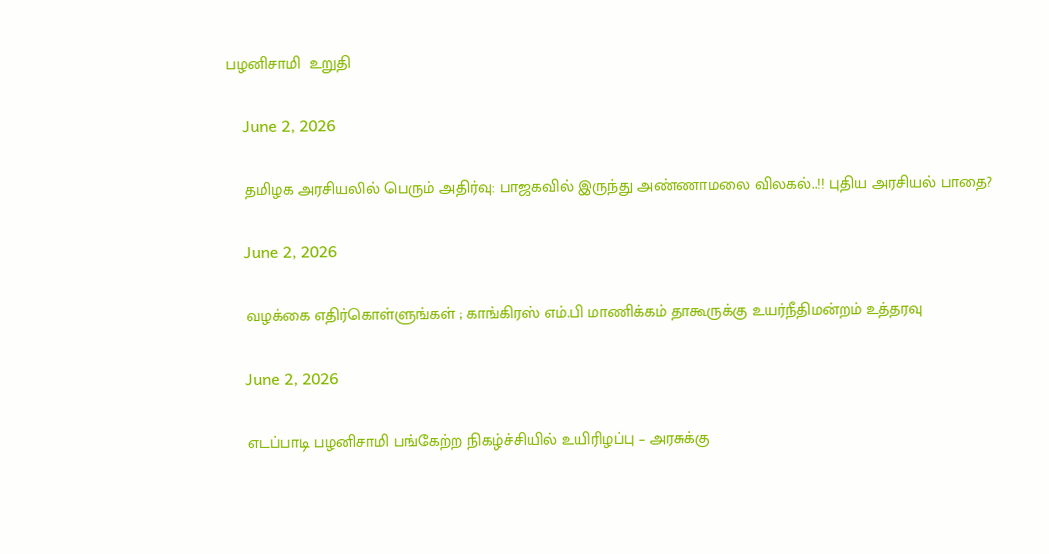பழனிசாமி  உறுதி

    June 2, 2026

    தமிழக அரசியலில் பெரும் அதிர்வு: பாஜகவில் இருந்து அண்ணாமலை விலகல்..!! புதிய அரசியல் பாதை?

    June 2, 2026

    வழக்கை எதிர்கொள்ளுங்கள் ; காங்கிரஸ் எம்.பி மாணிக்கம் தாகூருக்கு உயர்நீதிமன்றம் உத்தரவு

    June 2, 2026

    எடப்பாடி பழனிசாமி பங்கேற்ற நிகழ்ச்சியில் உயிரிழப்பு – அரசுக்கு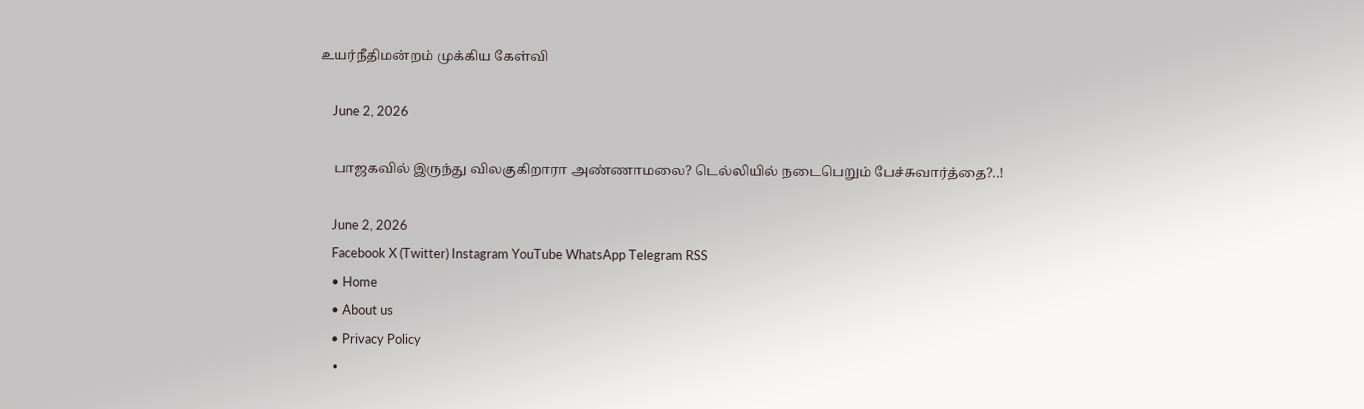உயர்நீதிமன்றம் முக்கிய கேள்வி

    June 2, 2026

    பாஜகவில் இருந்து விலகுகிறாரா அண்ணாமலை? டெல்லியில் நடைபெறும் பேச்சுவார்த்தை?..!

    June 2, 2026
    Facebook X (Twitter) Instagram YouTube WhatsApp Telegram RSS
    • Home
    • About us
    • Privacy Policy
    •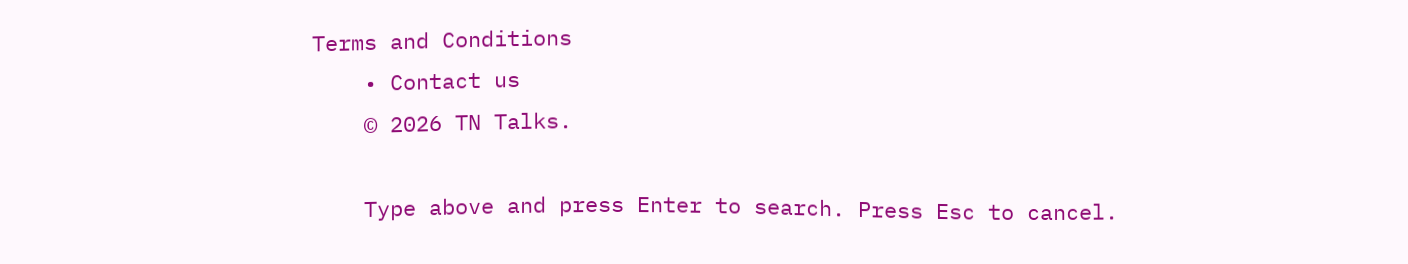Terms and Conditions
    • Contact us
    © 2026 TN Talks.

    Type above and press Enter to search. Press Esc to cancel.